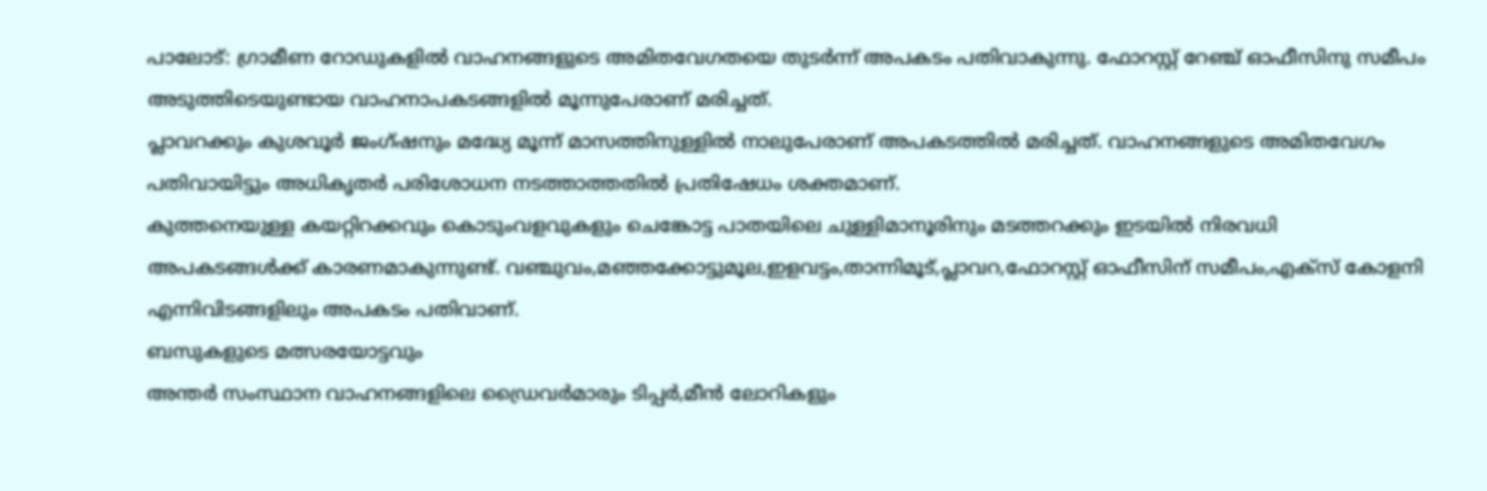പാലോട്: ഗ്രാമീണ റോഡുകളിൽ വാഹനങ്ങളുടെ അമിതവേഗതയെ തുടർന്ന് അപകടം പതിവാകുന്നു. ഫോറസ്റ്റ് റേഞ്ച് ഓഫീസിനു സമീപം അടുത്തിടെയുണ്ടായ വാഹനാപകടങ്ങളിൽ മൂന്നുപേരാണ് മരിച്ചത്.
പ്ലാവറക്കും കുശവൂർ ജംഗ്ഷനും മദ്ധ്യേ മൂന്ന് മാസത്തിനുള്ളിൽ നാലുപേരാണ് അപകടത്തിൽ മരിച്ചത്. വാഹനങ്ങളുടെ അമിതവേഗം പതിവായിട്ടും അധികൃതർ പരിശോധന നടത്താത്തതിൽ പ്രതിഷേധം ശക്തമാണ്.
കുത്തനെയുള്ള കയറ്റിറക്കവും കൊടുംവളവുകളും ചെങ്കോട്ട പാതയിലെ ചുള്ളിമാനൂരിനും മടത്തറക്കും ഇടയിൽ നിരവധി അപകടങ്ങൾക്ക് കാരണമാകുന്നുണ്ട്. വഞ്ചുവം,മഞ്ഞക്കോട്ടുമൂല,ഇളവട്ടം,താന്നിമൂട്,പ്ലാവറ,ഫോറസ്റ്റ് ഓഫീസിന് സമീപം,എക്സ് കോളനി എന്നിവിടങ്ങളിലും അപകടം പതിവാണ്.
ബസുകളുടെ മത്സരയോട്ടവും
അന്തർ സംസ്ഥാന വാഹനങ്ങളിലെ ഡ്രൈവർമാരും ടിപ്പർ,മീൻ ലോറികളും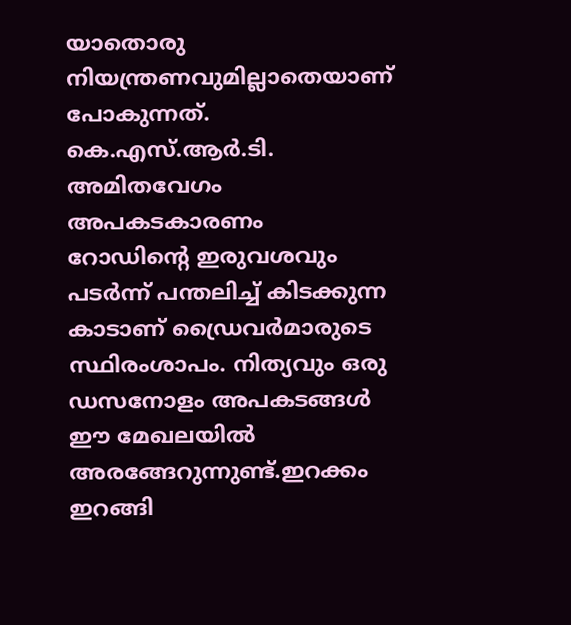യാതൊരു നിയന്ത്രണവുമില്ലാതെയാണ് പോകുന്നത്. കെ.എസ്.ആർ.ടി.
അമിതവേഗം അപകടകാരണം
റോഡിന്റെ ഇരുവശവും പടർന്ന് പന്തലിച്ച് കിടക്കുന്ന കാടാണ് ഡ്രൈവർമാരുടെ സ്ഥിരംശാപം. നിത്യവും ഒരു ഡസനോളം അപകടങ്ങൾ ഈ മേഖലയിൽ അരങ്ങേറുന്നുണ്ട്.ഇറക്കം ഇറങ്ങി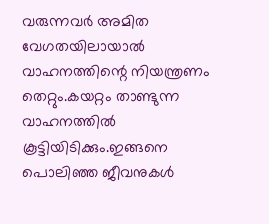വരുന്നവർ അമിത വേഗതയിലായാൽ വാഹനത്തിന്റെ നിയന്ത്രണം തെറ്റും.കയറ്റം താണ്ടുന്ന വാഹനത്തിൽ കൂട്ടിയിടിക്കും.ഇങ്ങനെ പൊലിഞ്ഞ ജീവനുകൾ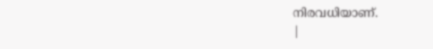നിരവധിയാണ്.
|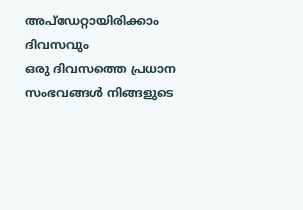അപ്ഡേറ്റായിരിക്കാം ദിവസവും
ഒരു ദിവസത്തെ പ്രധാന സംഭവങ്ങൾ നിങ്ങളുടെ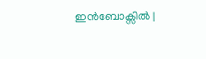ഇൻബോക്സിൽ |